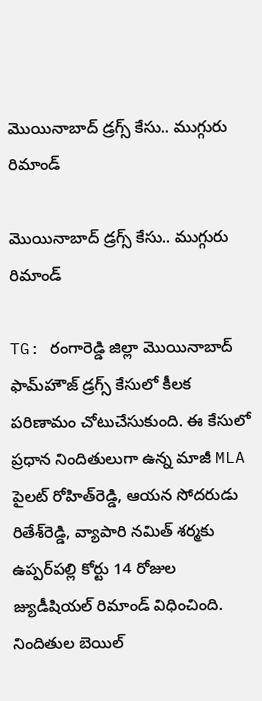మొయినాబాద్ డ్రగ్స్ కేసు.. ముగ్గురు రిమాండ్

మొయినాబాద్ డ్రగ్స్ కేసు.. ముగ్గురు రిమాండ్

TG: రంగారెడ్డి జిల్లా మొయినాబాద్ ఫామ్‌హౌజ్ డ్రగ్స్ కేసులో కీలక పరిణామం చోటుచేసుకుంది. ఈ కేసులో ప్రధాన నిందితులుగా ఉన్న మాజీ MLA పైలట్ రోహిత్‌రెడ్డి, ఆయన సోదరుడు రితేశ్‌రెడ్డి, వ్యాపారి నమిత్ శర్మకు ఉప్పర్‌పల్లి కోర్టు 14 రోజుల జ్యుడీషియల్ రిమాండ్ విధించింది. నిందితుల బెయిల్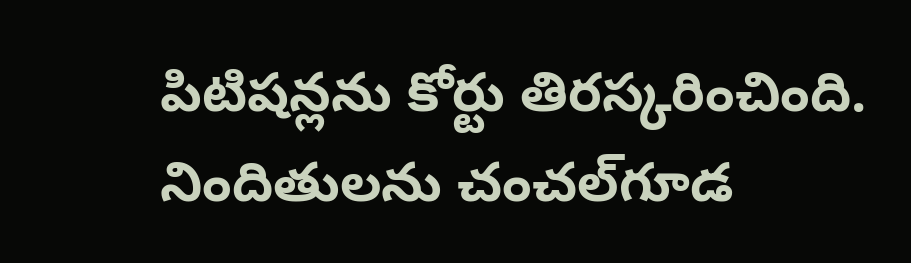పిటిషన్లను కోర్టు తిరస్కరించింది. నిందితులను చంచల్‌గూడ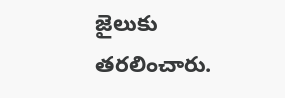జైలుకు తరలించారు.